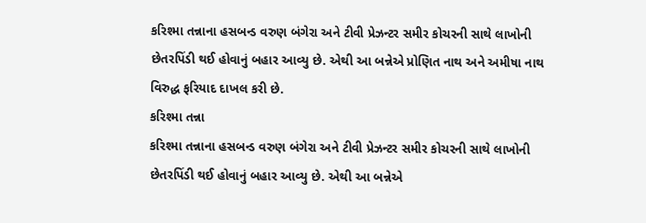કરિશ્મા તન્નાના હસબન્ડ વરુણ બંગેરા અને ટીવી પ્રેઝન્ટર સમીર કોચરની સાથે લાખોની છેતરપિંડી થઈ હોવાનું બહાર આવ્યુ છે. એથી આ બન્નેએ પ્રોણિત નાથ અને અમીષા નાથ વિરુદ્ધ ફરિયાદ દાખલ કરી છે.
કરિશ્મા તન્ના
કરિશ્મા તન્નાના હસબન્ડ વરુણ બંગેરા અને ટીવી પ્રેઝન્ટર સમીર કોચરની સાથે લાખોની છેતરપિંડી થઈ હોવાનું બહાર આવ્યુ છે. એથી આ બન્નેએ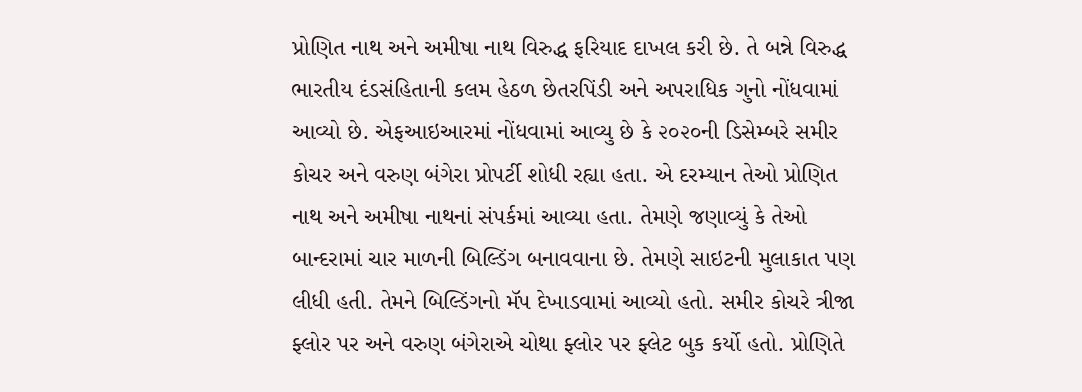પ્રોણિત નાથ અને અમીષા નાથ વિરુદ્ધ ફરિયાદ દાખલ કરી છે. તે બન્ને વિરુદ્ધ ભારતીય દંડસંહિતાની કલમ હેઠળ છેતરપિંડી અને અપરાધિક ગુનો નોંધવામાં આવ્યો છે. એફઆઇઆરમાં નોંધવામાં આવ્યુ છે કે ૨૦૨૦ની ડિસેમ્બરે સમીર કોચર અને વરુણ બંગેરા પ્રોપર્ટી શોધી રહ્યા હતા. એ દરમ્યાન તેઓ પ્રોણિત નાથ અને અમીષા નાથનાં સંપર્કમાં આવ્યા હતા. તેમણે જણાવ્યું કે તેઓ બાન્દરામાં ચાર માળની બિલ્ડિંગ બનાવવાના છે. તેમણે સાઇટની મુલાકાત પણ લીધી હતી. તેમને બિલ્ડિંગનો મૅપ દેખાડવામાં આવ્યો હતો. સમીર કોચરે ત્રીજા ફ્લોર પર અને વરુણ બંગેરાએ ચોથા ફ્લોર પર ફ્લેટ બુક કર્યો હતો. પ્રોણિતે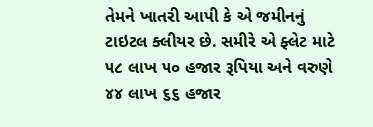તેમને ખાતરી આપી કે એ જમીનનું ટાઇટલ ક્લીયર છે. સમીરે એ ફ્લેટ માટે ૫૮ લાખ ૫૦ હજાર રૂપિયા અને વરુણે ૪૪ લાખ ૬૬ હજાર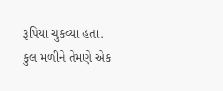રૂપિયા ચુકવ્યા હતા. કુલ મળીને તેમણે એક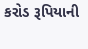કરોડ રૂપિયાની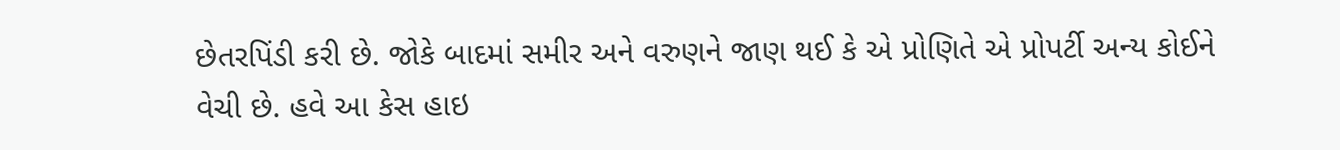છેતરપિંડી કરી છે. જોકે બાદમાં સમીર અને વરુણને જાણ થઈ કે એ પ્રોણિતે એ પ્રોપર્ટી અન્ય કોઈને વેચી છે. હવે આ કેસ હાઇ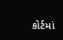કોર્ટમાં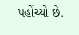પહોંચ્યો છે.